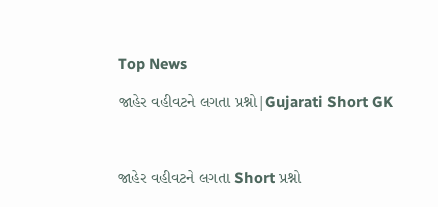Top News

જાહેર વહીવટને લગતા પ્રશ્નો|Gujarati Short GK



જાહેર વહીવટને લગતા Short પ્રશ્નો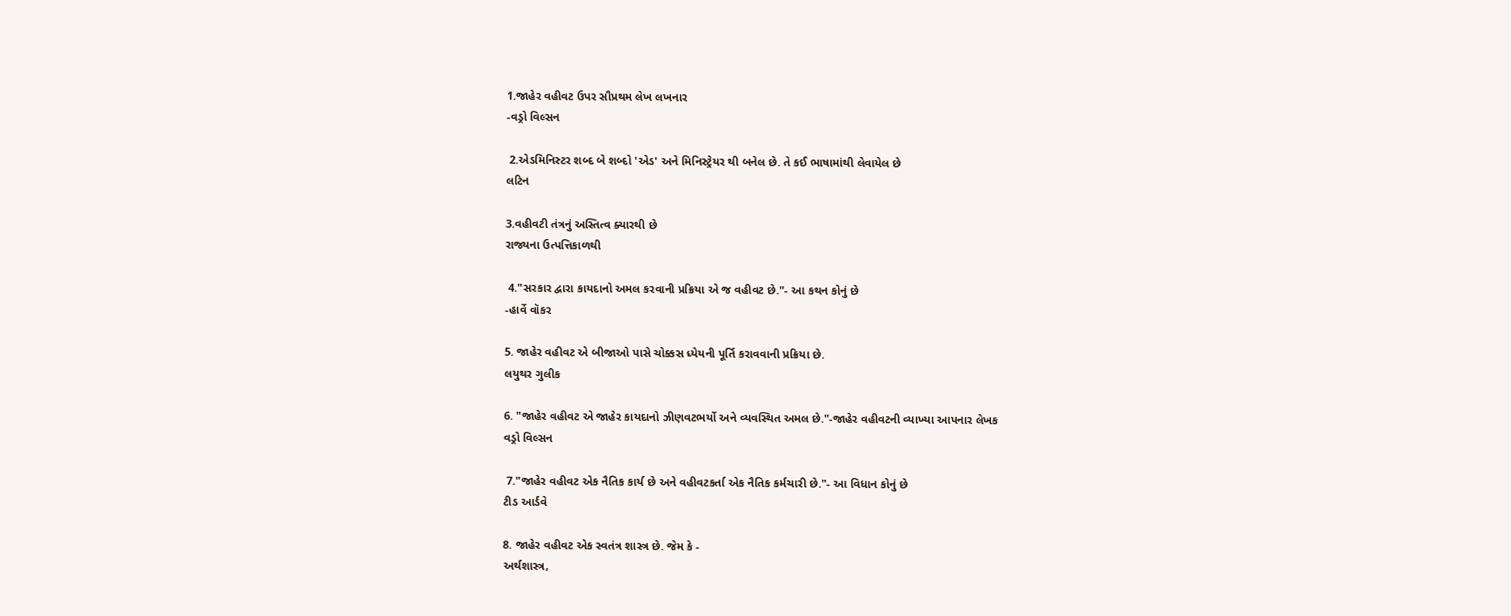1.જાહેર વહીવટ ઉપર સૌપ્રથમ લેખ લખનાર
-વડ્રો વિલ્સન

 2.એડમિનિસ્ટર શબ્દ બે શબ્દો 'એડ' અને મિનિસ્ટ્રેયર થી બનેલ છે. તે કઈ ભાષામાંથી લેવાયેલ છે
લટિન

3.વહીવટી તંત્રનું અસ્તિત્વ ક્યારથી છે
રાજ્યના ઉત્પત્તિકાળથી

 4."સરકાર દ્વારા કાયદાનો અમલ કરવાની પ્રક્રિયા એ જ વહીવટ છે."- આ કથન કોનું છે
-હાર્વે વૉકર

5. જાહેર વહીવટ એ બીજાઓ પાસે ચોક્કસ ધ્યેયની પૂર્તિ કરાવવાની પ્રક્રિયા છે.
લયુથર ગુલીક

6. "જાહેર વહીવટ એ જાહેર કાયદાનો ઝીણવટભર્યો અને વ્યવસ્થિત અમલ છે."-જાહેર વહીવટની વ્યાખ્યા આપનાર લેખક
વડ્રો વિલ્સન

 7."જાહેર વહીવટ એક નૈતિક કાર્ય છે અને વહીવટકર્તા એક નૈતિક કર્મચારી છે."- આ વિધાન કોનું છે
ટીડ આર્ડવે

8. જાહેર વહીવટ એક સ્વતંત્ર શાસ્ત્ર છે. જેમ કે -
અર્થશાસ્ત્ર,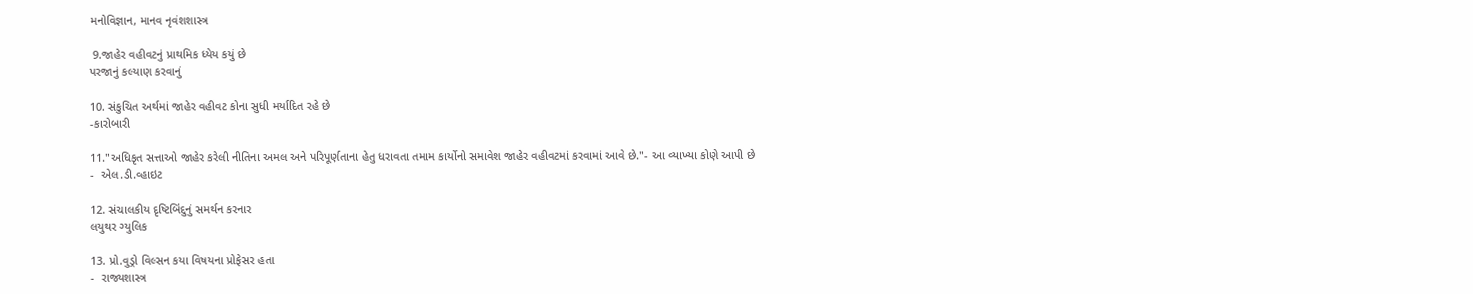મનોવિજ્ઞાન, માનવ નૃવંશશાસ્ત્ર

 9.જાહેર વહીવટનું પ્રાથમિક ધ્યેય કયું છે
પરજાનું કલ્યાણ કરવાનું

10. સંકુચિત અર્થમાં જાહેર વહીવટ કોના સુધી મર્યાદિત રહે છે
-કારોબારી

11."અધિકૃત સત્તાઓ જાહેર કરેલી નીતિના અમલ અને પરિપૂર્ણતાના હેતુ ધરાવતા તમામ કાર્યોનો સમાવેશ જાહેર વહીવટમાં કરવામાં આવે છે."- આ વ્યાખ્યા કોણે આપી છે
-  એલ.ડી.વ્હાઇટ

12. સંચાલકીય દૃષ્ટિબિંદુનું સમર્થન કરનાર
લયુથર ગ્યુલિક

13. પ્રો.વુડ્રો વિલ્સન કયા વિષયના પ્રોફેસર હતા
-  રાજ્યશાસ્ત્ર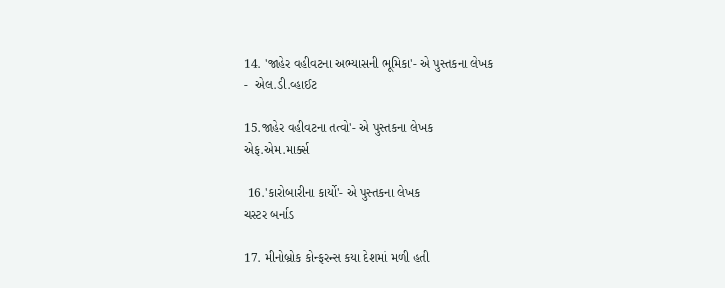14. 'જાહેર વહીવટના અભ્યાસની ભૂમિકા'- એ પુસ્તકના લેખક
-  એલ.ડી.વ્હાઈટ

15.જાહેર વહીવટના તત્વો'- એ પુસ્તકના લેખક
એફ.એમ.માર્ક્સ

 16.'કારોબારીના કાર્યો'- એ પુસ્તકના લેખક
ચસ્ટર બર્નાડ

17. મીનોબ્રોક કોન્ફરન્સ કયા દેશમાં મળી હતી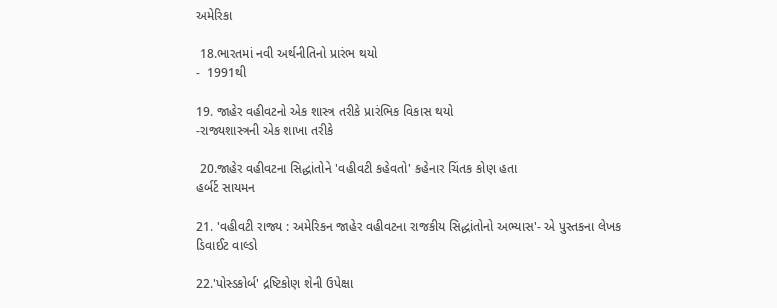અમેરિકા

 18.ભારતમાં નવી અર્થનીતિનો પ્રારંભ થયો
-  1991થી

19. જાહેર વહીવટનો એક શાસ્ત્ર તરીકે પ્રારંભિક વિકાસ થયો
-રાજ્યશાસ્ત્રની એક શાખા તરીકે

 20.જાહેર વહીવટના સિદ્ધાંતોને 'વહીવટી કહેવતો' કહેનાર ચિંતક કોણ હતા
હર્બર્ટ સાયમન

21. 'વહીવટી રાજ્ય : અમેરિકન જાહેર વહીવટના રાજકીય સિદ્ધાંતોનો અભ્યાસ'- એ પુસ્તકના લેખક
ડિવાઈટ વાલ્ડો

22.'પોસ્ડકોર્બ' દ્રષ્ટિકોણ શેની ઉપેક્ષા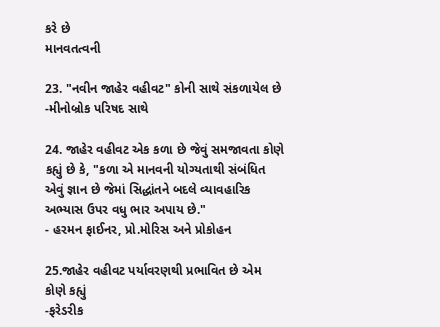કરે છે
માનવતત્વની

23. "નવીન જાહેર વહીવટ" કોની સાથે સંકળાયેલ છે
-મીનોબ્રોક પરિષદ સાથે

24. જાહેર વહીવટ એક કળા છે જેવું સમજાવતા કોણે કહ્યું છે કે, "કળા એ માનવની યોગ્યતાથી સંબંધિત એવું જ્ઞાન છે જેમાં સિદ્ધાંતને બદલે વ્યાવહારિક અભ્યાસ ઉપર વધુ ભાર અપાય છે."
- હરમન ફાઈનર, પ્રો.મોરિસ અને પ્રોકોહન

25.જાહેર વહીવટ પર્યાવરણથી પ્રભાવિત છે એમ કોણે કહ્યું
-ફરેડરીક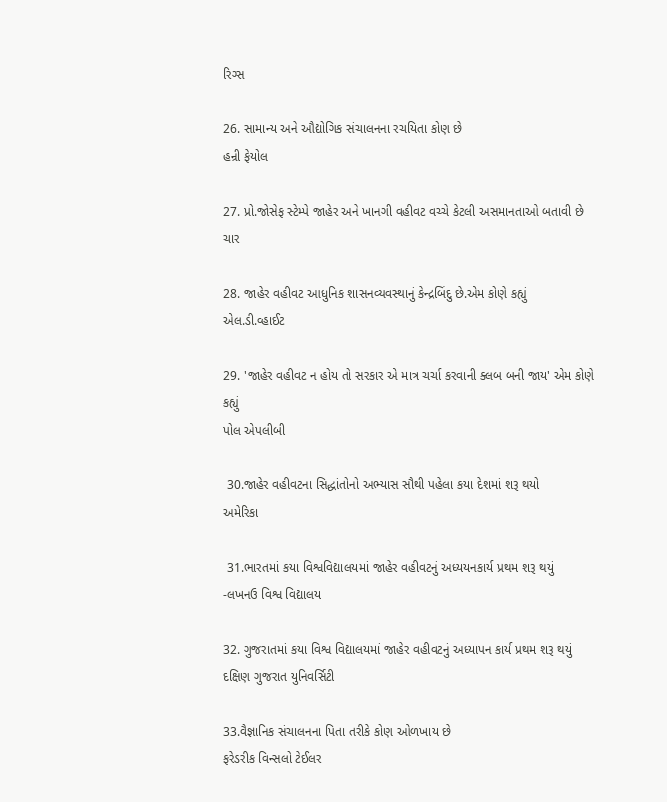રિગ્સ

26. સામાન્ય અને ઔદ્યોગિક સંચાલનના રચયિતા કોણ છે
હન્રી ફેયોલ

27. પ્રો.જોસેફ સ્ટેમ્પે જાહેર અને ખાનગી વહીવટ વચ્ચે કેટલી અસમાનતાઓ બતાવી છે
ચાર

28. જાહેર વહીવટ આધુનિક શાસનવ્યવસ્થાનું કેન્દ્રબિંદુ છે.એમ કોણે કહ્યું
એલ.ડી.વ્હાઈટ

29. 'જાહેર વહીવટ ન હોય તો સરકાર એ માત્ર ચર્ચા કરવાની ક્લબ બની જાય' એમ કોણે કહ્યું
પોલ એપલીબી

 30.જાહેર વહીવટના સિદ્ધાંતોનો અભ્યાસ સૌથી પહેલા કયા દેશમાં શરૂ થયો
અમેરિકા

 31.ભારતમાં કયા વિશ્વવિદ્યાલયમાં જાહેર વહીવટનું અધ્યયનકાર્ય પ્રથમ શરૂ થયું
-લખનઉ વિશ્વ વિદ્યાલય

32. ગુજરાતમાં કયા વિશ્વ વિદ્યાલયમાં જાહેર વહીવટનું અધ્યાપન કાર્ય પ્રથમ શરૂ થયું
દક્ષિણ ગુજરાત યુનિવર્સિટી

33.વૈજ્ઞાનિક સંચાલનના પિતા તરીકે કોણ ઓળખાય છે
ફરેડરીક વિન્સલો ટેઈલર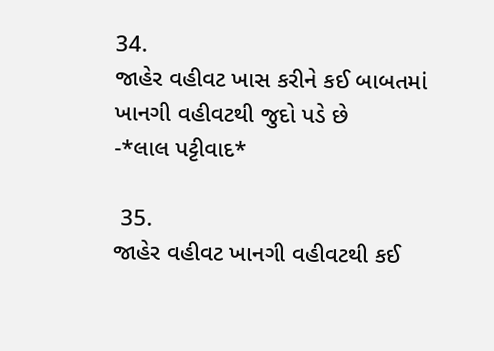34.
જાહેર વહીવટ ખાસ કરીને કઈ બાબતમાં ખાનગી વહીવટથી જુદો પડે છે
-*લાલ પટ્ટીવાદ*

 35.
જાહેર વહીવટ ખાનગી વહીવટથી કઈ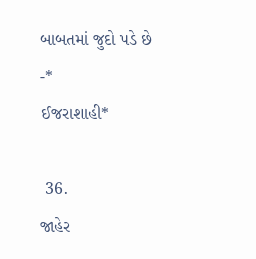બાબતમાં જુદો પડે છે
-*
ઈજરાશાહી*

 36.
જાહેર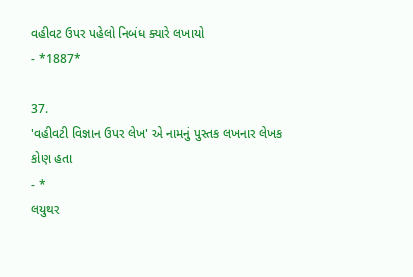વહીવટ ઉપર પહેલો નિબંધ ક્યારે લખાયો
- *1887*

37.
'વહીવટી વિજ્ઞાન ઉપર લેખ' એ નામનું પુસ્તક લખનાર લેખક કોણ હતા
- *
લયુથર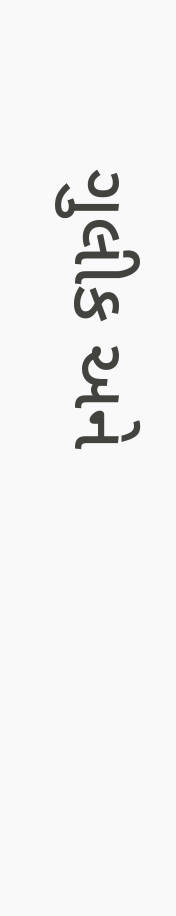ગુલીક અને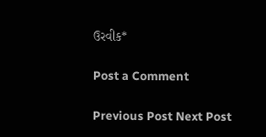ઉરવીક*

Post a Comment

Previous Post Next Post